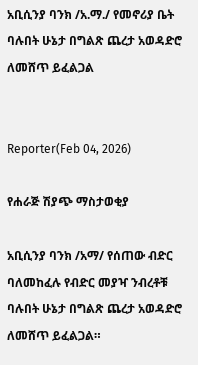አቢሲንያ ባንክ /አ.ማ./ የመኖሪያ ቤት ባሉበት ሁኔታ በግልጽ ጨረታ አወዳድሮ ለመሸጥ ይፈልጋል


Reporter(Feb 04, 2026)

የሐራጅ ሽያጭ ማስታወቂያ

አቢሲንያ ባንክ /አማ/ የሰጠው ብድር ባለመከፈሉ የብድር መያዣ ንብረቶቹ ባሉበት ሁኔታ በግልጽ ጨረታ አወዳድሮ ለመሸጥ ይፈልጋል።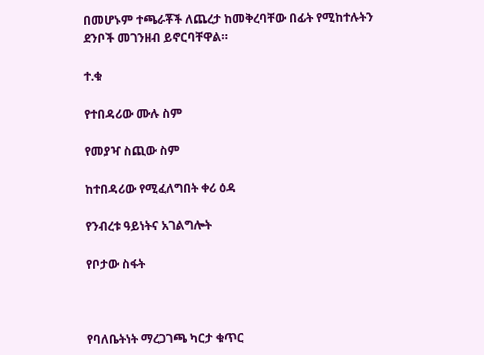በመሆኑም ተጫራቾች ለጨረታ ከመቅረባቸው በፊት የሚከተሉትን ደንቦች መገንዘብ ይኖርባቸዋል።

ተ.ቁ

የተበዳሪው ሙሉ ስም

የመያዣ ስጪው ስም

ከተበዳሪው የሚፈለግበት ቀሪ ዕዳ

የንብረቱ ዓይነትና አገልግሎት

የቦታው ስፋት



የባለቤትነት ማረጋገጫ ካርታ ቁጥር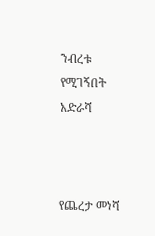ንብረቱ የሚገኝበት አድራሻ



የጨረታ መነሻ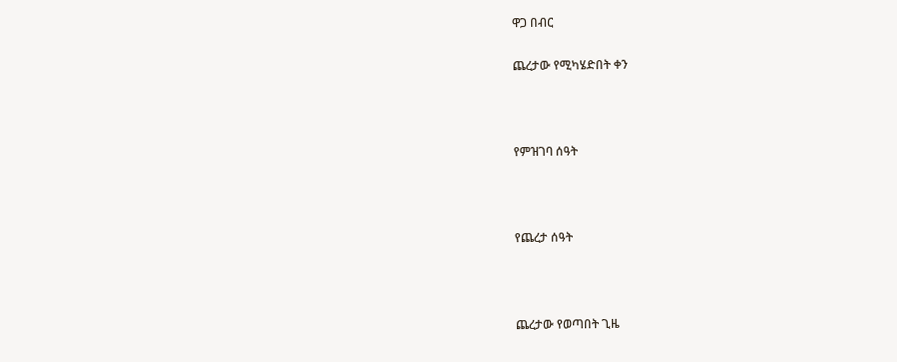ዋጋ በብር

ጨረታው የሚካሄድበት ቀን



የምዝገባ ሰዓት



የጨረታ ሰዓት



ጨረታው የወጣበት ጊዜ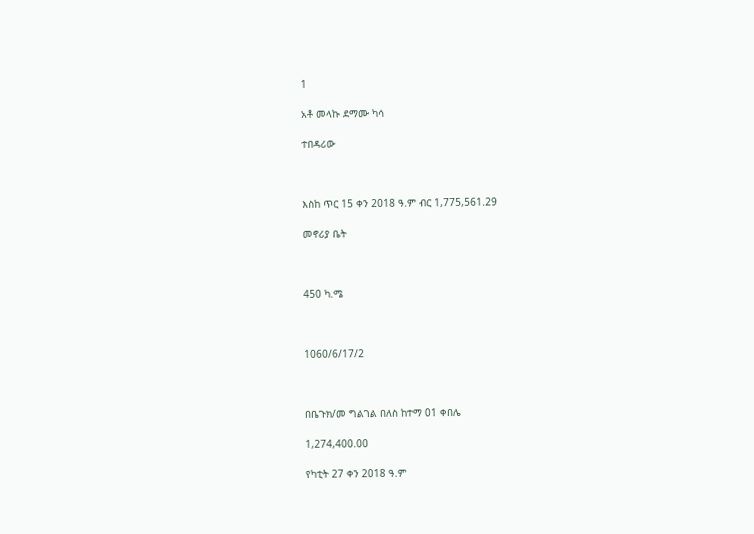1

አቶ መላኩ ደማሙ ካሳ

ተበዳሪው



እስከ ጥር 15 ቀን 2018 ዓ.ም ብር 1,775,561.29

መኖሪያ ቤት



450 ካ.ሜ



1060/6/17/2



በቤጉክ/መ ግልገል በለስ ከተማ 01 ቀበሌ

1,274,400.00

የካቲት 27 ቀን 2018 ዓ.ም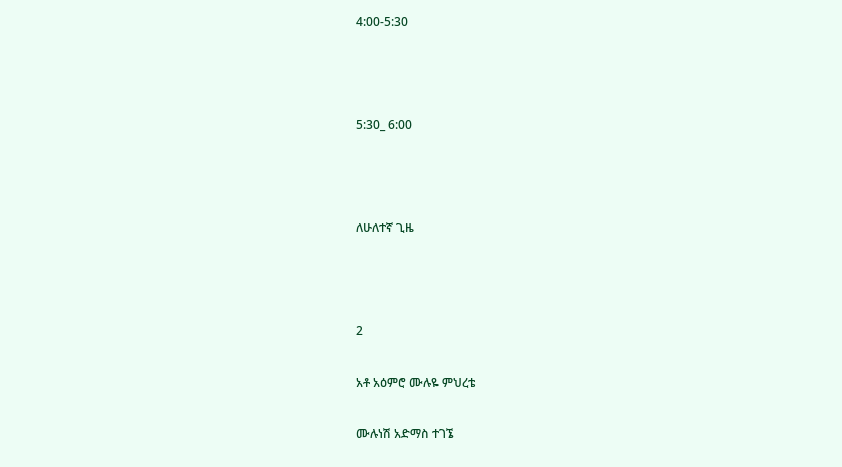4:00-5:30



5:30_ 6:00



ለሁለተኛ ጊዜ



2

አቶ አዕምሮ ሙሉዬ ምህረቴ

ሙሉነሽ አድማስ ተገኜ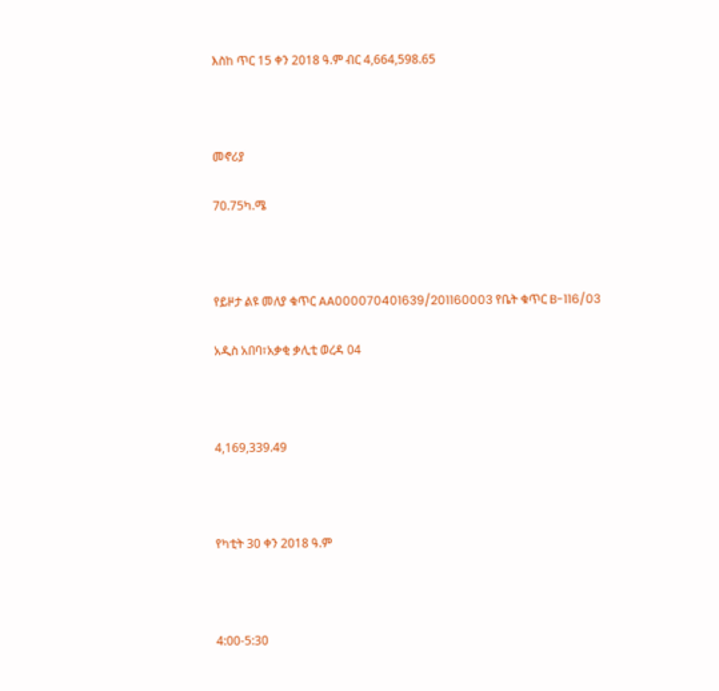እስከ ጥር 15 ቀን 2018 ዓ.ም ብር 4,664,598.65



መኖሪያ

70.75ካ.ሜ



የይዞታ ልዩ መለያ ቁጥር AA000070401639/201160003 የቤት ቁጥር B-116/03

አዲስ አበባ፣አቃቂ ቃሊቲ ወረዳ 04



4,169,339.49



የካቲት 30 ቀን 2018 ዓ.ም



4:00-5:30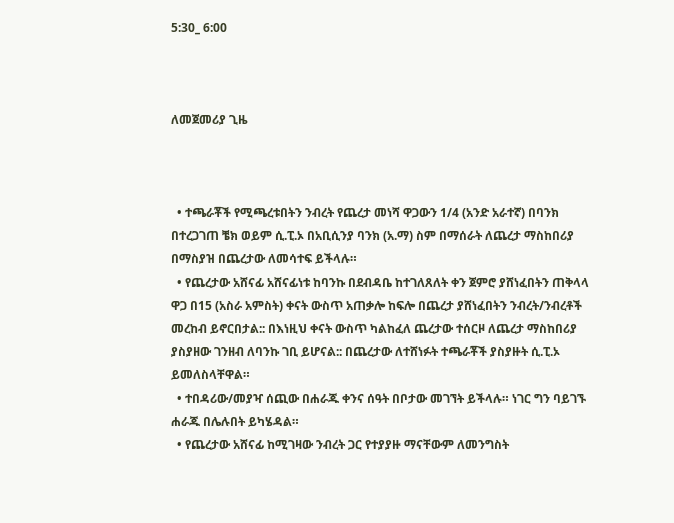5:30_ 6:00



ለመጀመሪያ ጊዜ



  • ተጫራቾች የሚጫረቱበትን ንብረት የጨረታ መነሻ ዋጋውን 1/4 (አንድ አራተኛ) በባንክ በተረጋገጠ ቼክ ወይም ሲ.ፒ.ኦ በአቢሲንያ ባንክ (አ.ማ) ስም በማሰራት ለጨረታ ማስከበሪያ በማስያዝ በጨረታው ለመሳተፍ ይችላሉ።
  • የጨረታው አሸናፊ አሸናፊነቱ ከባንኩ በደብዳቤ ከተገለጸለት ቀን ጀምሮ ያሸነፈበትን ጠቅላላ ዋጋ በ15 (አስራ አምስት) ቀናት ውስጥ አጠቃሎ ከፍሎ በጨረታ ያሸነፈበትን ንብረት/ንብረቶች መረከብ ይኖርበታል:: በእነዚህ ቀናት ውስጥ ካልከፈለ ጨረታው ተሰርዞ ለጨረታ ማስከበሪያ ያስያዘው ገንዘብ ለባንኩ ገቢ ይሆናል:: በጨረታው ለተሸነፉት ተጫራቾች ያስያዙት ሲ.ፒ.ኦ ይመለስላቸዋል።
  • ተበዳሪው/መያዣ ሰጪው በሐራጁ ቀንና ሰዓት በቦታው መገኘት ይችላሉ። ነገር ግን ባይገኙ ሐራጁ በሌሉበት ይካሄዳል።
  • የጨረታው አሸናፊ ከሚገዛው ንብረት ጋር የተያያዙ ማናቸውም ለመንግስት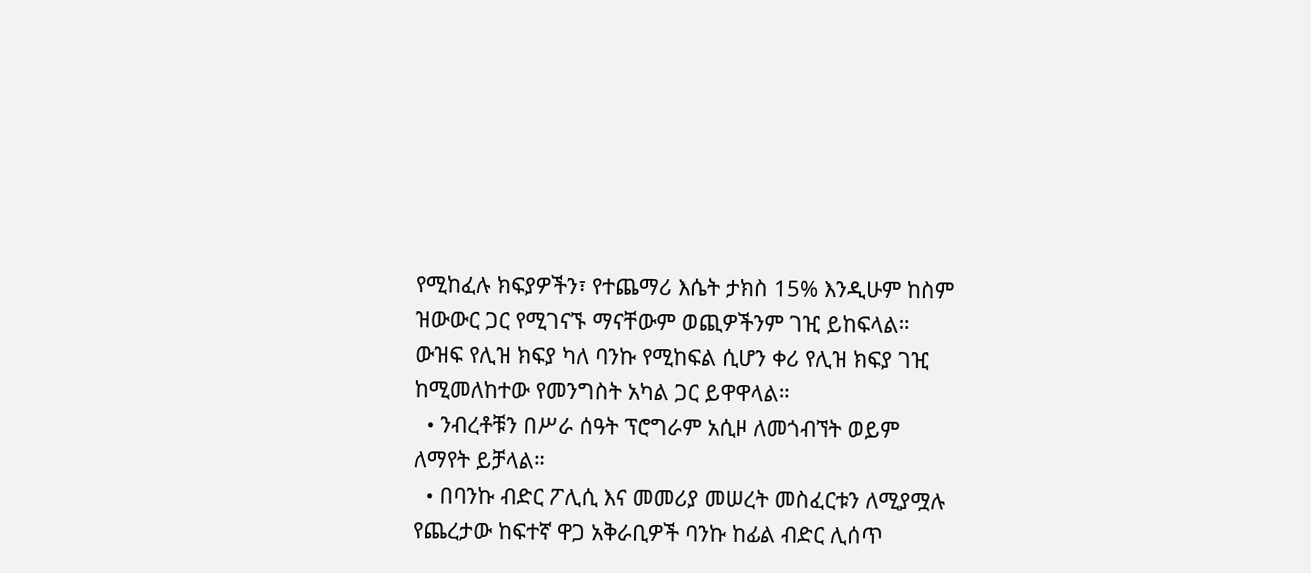የሚከፈሉ ክፍያዎችን፣ የተጨማሪ እሴት ታክስ 15% እንዲሁም ከስም ዝውውር ጋር የሚገናኙ ማናቸውም ወጪዎችንም ገዢ ይከፍላል። ውዝፍ የሊዝ ክፍያ ካለ ባንኩ የሚከፍል ሲሆን ቀሪ የሊዝ ክፍያ ገዢ ከሚመለከተው የመንግስት አካል ጋር ይዋዋላል።
  • ንብረቶቹን በሥራ ሰዓት ፕሮግራም አሲዞ ለመጎብኘት ወይም ለማየት ይቻላል።
  • በባንኩ ብድር ፖሊሲ እና መመሪያ መሠረት መስፈርቱን ለሚያሟሉ የጨረታው ከፍተኛ ዋጋ አቅራቢዎች ባንኩ ከፊል ብድር ሊሰጥ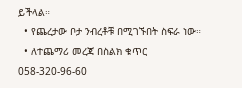ይችላል።
  • የጨረታው ቦታ ንብረቶቹ በሚገኙበት ስፍራ ነው።
  • ለተጨማሪ መረጃ በስልክ ቁጥር 058-320-96-60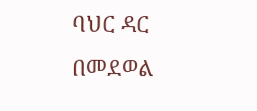ባህር ዳር በመደወል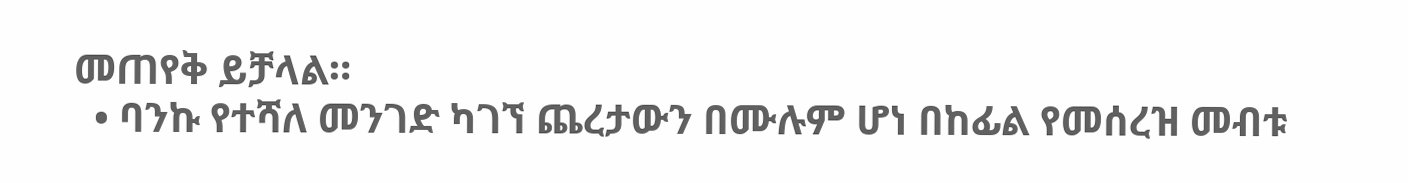መጠየቅ ይቻላል።
  • ባንኩ የተሻለ መንገድ ካገኘ ጨረታውን በሙሉም ሆነ በከፊል የመሰረዝ መብቱ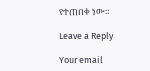የተጠበቀ ነው።

Leave a Reply

Your email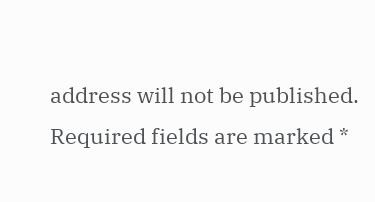address will not be published. Required fields are marked *